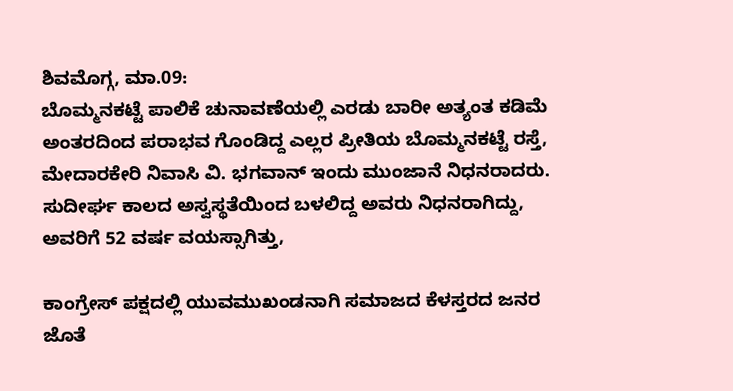ಶಿವಮೊಗ್ಗ, ಮಾ.09:
ಬೊಮ್ಮನಕಟ್ಟೆ ಪಾಲಿಕೆ ಚುನಾವಣೆಯಲ್ಲಿ ಎರಡು ಬಾರೀ ಅತ್ಯಂತ ಕಡಿಮೆ ಅಂತರದಿಂದ ಪರಾಭವ ಗೊಂಡಿದ್ದ ಎಲ್ಲರ ಪ್ರೀತಿಯ ಬೊಮ್ಮನಕಟ್ಟೆ ರಸ್ತೆ, ಮೇದಾರಕೇರಿ ನಿವಾಸಿ ವಿ. ಭಗವಾನ್ ಇಂದು ಮುಂಜಾನೆ ನಿಧನರಾದರು.
ಸುದೀರ್ಘ ಕಾಲದ ಅಸ್ವಸ್ಥತೆಯಿಂದ ಬಳಲಿದ್ದ ಅವರು ನಿಧನರಾಗಿದ್ದು, ಅವರಿಗೆ 52 ವರ್ಷ ವಯಸ್ಸಾಗಿತ್ತು,

ಕಾಂಗ್ರೇಸ್ ಪಕ್ಷದಲ್ಲಿ ಯುವಮುಖಂಡನಾಗಿ ಸಮಾಜದ ಕೆಳಸ್ತರದ ಜನರ ಜೊತೆ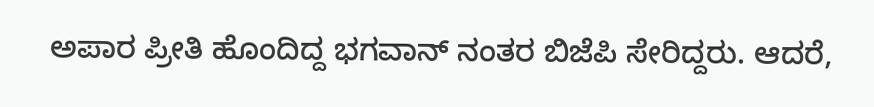ಅಪಾರ ಪ್ರೀತಿ ಹೊಂದಿದ್ದ ಭಗವಾನ್ ನಂತರ ಬಿಜೆಪಿ ಸೇರಿದ್ದರು. ಆದರೆ,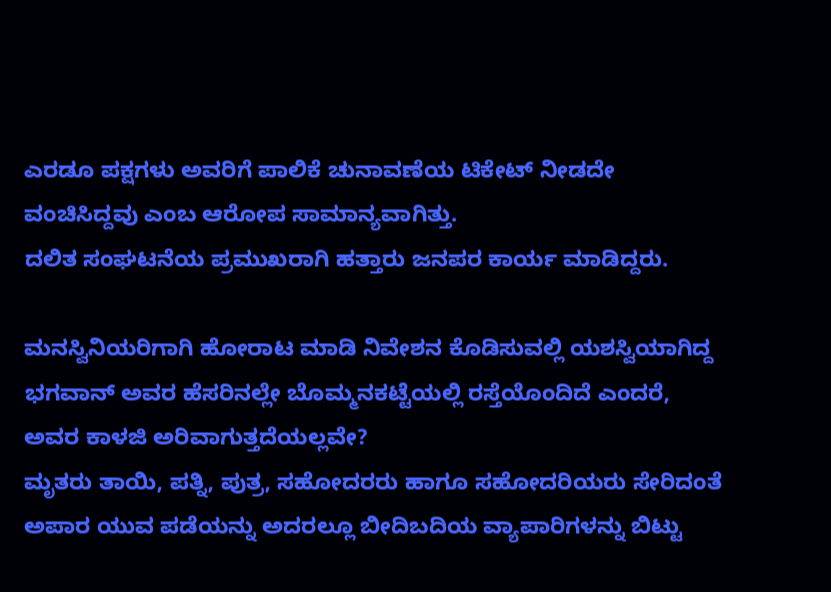ಎರಡೂ ಪಕ್ಷಗಳು ಅವರಿಗೆ ಪಾಲಿಕೆ ಚುನಾವಣೆಯ ಟಿಕೇಟ್ ನೀಡದೇ ವಂಚಿಸಿದ್ದವು ಎಂಬ ಆರೋಪ ಸಾಮಾನ್ಯವಾಗಿತ್ತು.
ದಲಿತ ಸಂಘಟನೆಯ ಪ್ರಮುಖರಾಗಿ ಹತ್ತಾರು ಜನಪರ ಕಾರ್ಯ ಮಾಡಿದ್ದರು.

ಮನಸ್ವಿನಿಯರಿಗಾಗಿ ಹೋರಾಟ ಮಾಡಿ ನಿವೇಶನ ಕೊಡಿಸುವಲ್ಲಿ ಯಶಸ್ವಿಯಾಗಿದ್ದ ಭಗವಾನ್ ಅವರ ಹೆಸರಿನಲ್ಲೇ ಬೊಮ್ಮನಕಟ್ಟೆಯಲ್ಲಿ ರಸ್ತೆಯೊಂದಿದೆ ಎಂದರೆ, ಅವರ ಕಾಳಜಿ ಅರಿವಾಗುತ್ತದೆಯಲ್ಲವೇ?
ಮೃತರು ತಾಯಿ, ಪತ್ನಿ, ಪುತ್ರ, ಸಹೋದರರು ಹಾಗೂ ಸಹೋದರಿಯರು ಸೇರಿದಂತೆ ಅಪಾರ ಯುವ ಪಡೆಯನ್ನು ಅದರಲ್ಲೂ ಬೀದಿಬದಿಯ ವ್ಯಾಪಾರಿಗಳನ್ನು ಬಿಟ್ಟು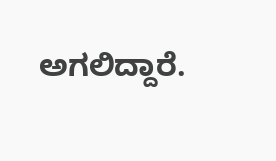ಅಗಲಿದ್ದಾರೆ.